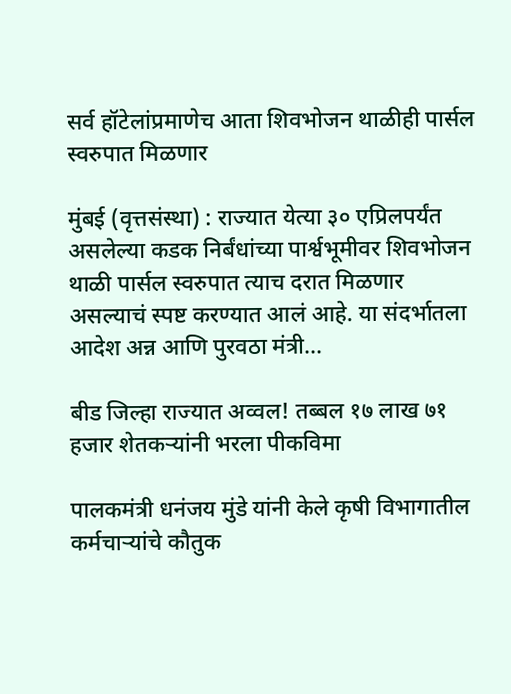सर्व हॉटेलांप्रमाणेच आता शिवभोजन थाळीही पार्सल स्वरुपात मिळणार

मुंबई (वृत्तसंस्था) : राज्यात येत्या ३० एप्रिलपर्यंत असलेल्या कडक निर्बंधांच्या पार्श्वभूमीवर शिवभोजन थाळी पार्सल स्वरुपात त्याच दरात मिळणार असल्याचं स्पष्ट करण्यात आलं आहे. या संदर्भातला आदेश अन्न आणि पुरवठा मंत्री...

बीड जिल्हा राज्यात अव्वल! तब्बल १७ लाख ७१ हजार शेतकऱ्यांनी भरला पीकविमा

पालकमंत्री धनंजय मुंडे यांनी केले कृषी विभागातील कर्मचाऱ्यांचे कौतुक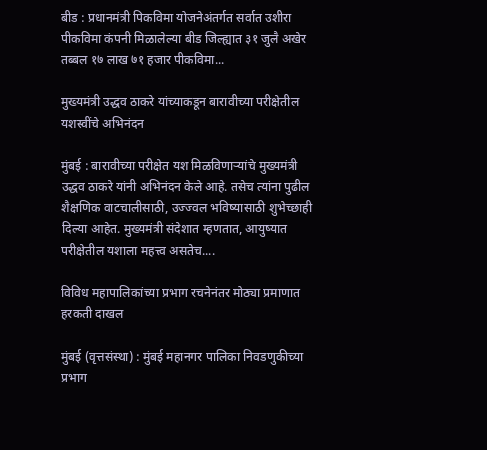बीड : प्रधानमंत्री पिकविमा योजनेअंतर्गत सर्वात उशीरा पीकविमा कंपनी मिळालेल्या बीड जिल्ह्यात ३१ जुलै अखेर तब्बल १७ लाख ७१ हजार पीकविमा...

मुख्यमंत्री उद्धव ठाकरे यांच्याकडून बारावीच्या परीक्षेतील यशस्वींचे अभिनंदन

मुंबई : बारावीच्या परीक्षेत यश मिळविणाऱ्यांचे मुख्यमंत्री उद्धव ठाकरे यांनी अभिनंदन केले आहे. तसेच त्यांना पुढील शैक्षणिक वाटचालीसाठी, उज्ज्वल भविष्यासाठी शुभेच्छाही दिल्या आहेत. मुख्यमंत्री संदेशात म्हणतात, आयुष्यात परीक्षेतील यशाला महत्त्व असतेच....

विविध महापालिकांच्या प्रभाग रचनेनंतर मोठ्या प्रमाणात हरकती दाखल

मुंबई (वृत्तसंस्था) : मुंबई महानगर पालिका निवडणुकीच्या प्रभाग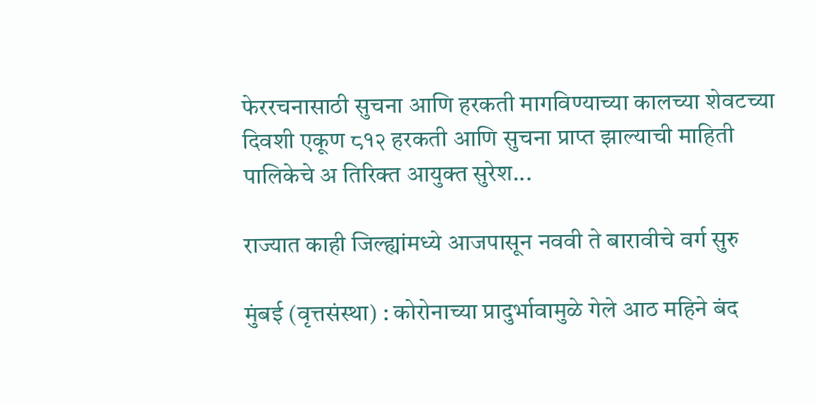फेररचनासाठी सुचना आणि हरकती मागविण्याच्या कालच्या शेवटच्या दिवशी एकूण ८१२ हरकती आणि सुचना प्राप्त झाल्याची माहिती पालिकेचे अ तिरिक्त आयुक्त सुरेश...

राज्यात काही जिल्ह्यांमध्ये आजपासून नववी ते बारावीचे वर्ग सुरु

मुंबई (वृत्तसंस्था) : कोरोनाच्या प्रादुर्भावामुळे गेले आठ महिने बंद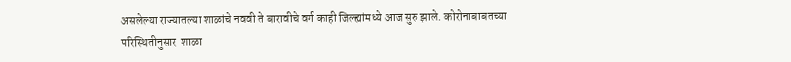असलेल्या राज्यातल्या शाळांचे नववी ते बारावीचे वर्ग काही जिल्ह्यांमध्ये आज सुरु झाले. कोरोनाबाबतच्या परिस्थितीनुसार  शाळा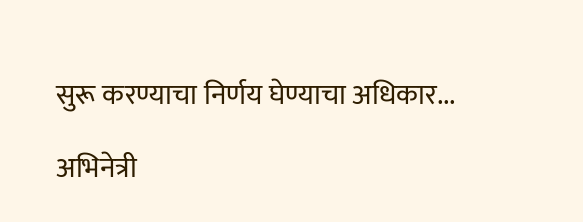सुरू करण्याचा निर्णय घेण्याचा अधिकार...

अभिनेत्री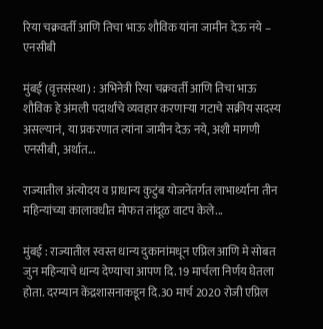रिया चक्रवर्ती आणि तिचा भाऊ शौविक यांना जामीन देऊ नये – एनसीबी

मुंबई (वृत्तसंस्था) : अभिनेत्री रिया चक्रवर्ती आणि तिचा भाऊ शौविक हे अंमली पदार्थांचे व्यवहार करणाऱ्या गटाचे सक्रीय सदस्य असल्यानं, या प्रकरणात त्यांना जामीन देऊ नये, अशी मागणी एनसीबी, अर्थात...

राज्यातील अंत्योदय व प्राधान्य कुटुंब योजनेंतर्गत लाभार्थ्यांना तीन महिन्यांच्या कालावधीत मोफत तांदूळ वाटप केले...

मुंबई : राज्यातील स्वस्त धान्य दुकानांमधून एप्रिल आणि मे सोबत जुन महिन्याचे धान्य देण्याचा आपण दि. 19 मार्चला निर्णय घेतला होता. दरम्यान केंद्रशासनाकडून दि.30 मार्च 2020 रोजी एप्रिल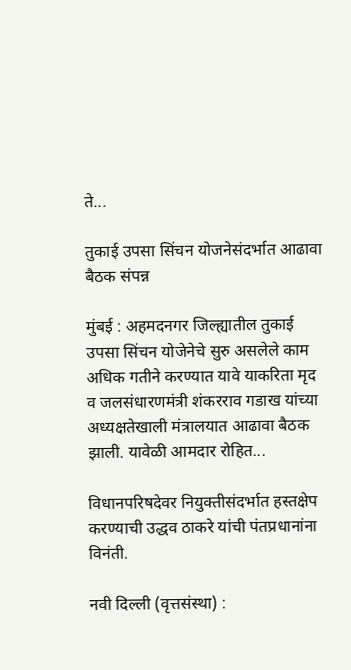ते...

तुकाई उपसा सिंचन योजनेसंदर्भात आढावा बैठक संपन्न

मुंबई : अहमदनगर जिल्ह्यातील तुकाई उपसा सिंचन योजेनेचे सुरु असलेले काम अधिक गतीने करण्यात यावे याकरिता मृद व जलसंधारणमंत्री शंकरराव गडाख यांच्या अध्यक्षतेखाली मंत्रालयात आढावा बैठक झाली. यावेळी आमदार रोहित...

विधानपरिषदेवर नियुक्तीसंदर्भात हस्तक्षेप करण्याची उद्धव ठाकरे यांची पंतप्रधानांना विनंती.

नवी दिल्ली (वृत्तसंस्था) :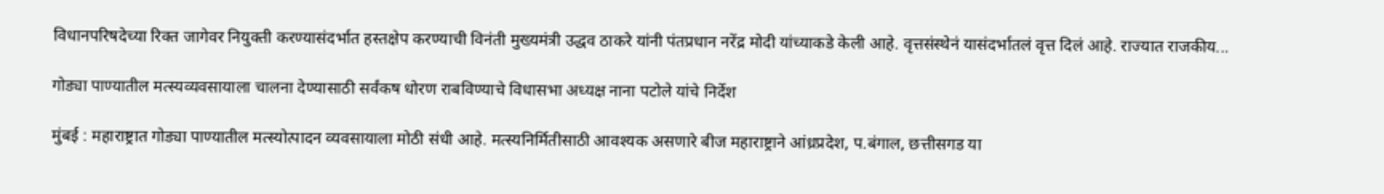विधानपरिषदेच्या रिक्त जागेवर नियुक्ती करण्यासंदर्भात हस्तक्षेप करण्याची विनंती मुख्यमंत्री उद्धव ठाकरे यांनी पंतप्रधान नरेंद्र मोदी यांच्याकडे केली आहे. वृत्तसंस्थेनं यासंदर्भातलं वृत्त दिलं आहे. राज्यात राजकीय...

गोड्या पाण्यातील मत्स्यव्यवसायाला चालना देण्यासाठी सर्वंकष धोरण राबविण्याचे विधासभा अध्यक्ष नाना पटोले यांचे निर्देश

मुंबई : महाराष्ट्रात गोड्या पाण्यातील मत्स्योत्पादन व्यवसायाला मोठी संधी आहे. मत्स्यनिर्मितीसाठी आवश्यक असणारे बीज महाराष्ट्राने आंध्रप्रदेश, प.बंगाल, छत्तीसगड या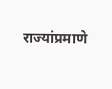राज्यांप्रमाणे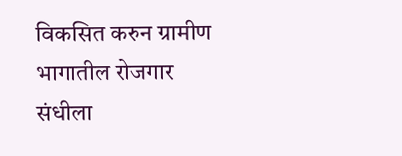विकसित करुन ग्रामीण भागातील रोजगार संधीला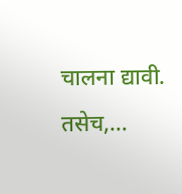चालना द्यावी. तसेच,...